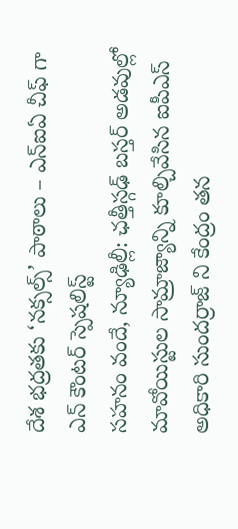దేశ భద్రతకు ‘నక్సల్స్’ పాఠాలు – ఎన్ఐఏ చీఫ్ గా ఎన్ కౌంటర్ స్పెషలిస్ట్
సహనం వందే, న్యూఢిల్లీ: ఛత్తీస్గఢ్ బస్తర్ అడవుల్లో మావోయిస్టుల సామ్రాజ్యాన్ని కూల్చివేసిన ఐపీఎస్ అధికారి సుందర్రాజ్ ని కేంద్రం తన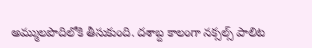అమ్ములపొదిలోకి తీసుకుంది. దశాబ్ద కాలంగా నక్సల్స్ పాలిట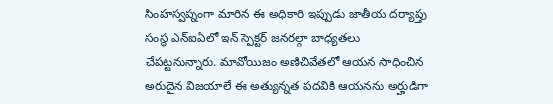సింహస్వప్నంగా మారిన ఈ అధికారి ఇప్పుడు జాతీయ దర్యాప్తు సంస్థ ఎన్ఐఏలో ఇన్ స్పెక్టర్ జనరల్గా బాధ్యతలు చేపట్టనున్నారు. మావోయిజం అణిచివేతలో ఆయన సాధించిన అరుదైన విజయాలే ఈ అత్యున్నత పదవికి ఆయనను అర్హుడిగా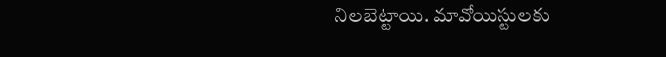నిలబెట్టాయి. మావోయిస్టులకు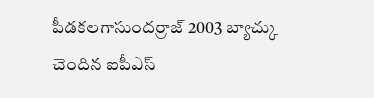పీడకలగాసుందర్రాజ్ 2003 బ్యాచ్కు చెందిన ఐపీఎస్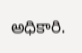అధికారి.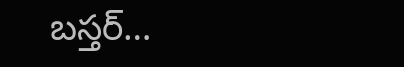బస్తర్…